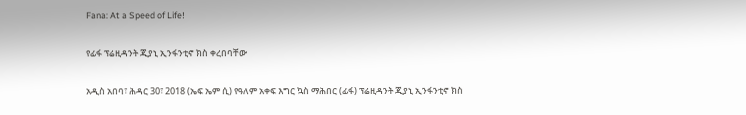Fana: At a Speed of Life!

የፊፋ ፕሬዚዳንት ጂያኒ ኢንፋንቲኖ ክስ ቀረበባቸው

አዲስ አበባ፣ ሕዳር 30፣ 2018 (ኤፍ ኤም ሲ) የዓለም አቀፍ እግር ኳስ ማሕበር (ፊፋ) ፕሬዚዳንት ጂያኒ ኢንፋንቲኖ ክስ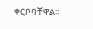ቀርቦባቸዋል፡፡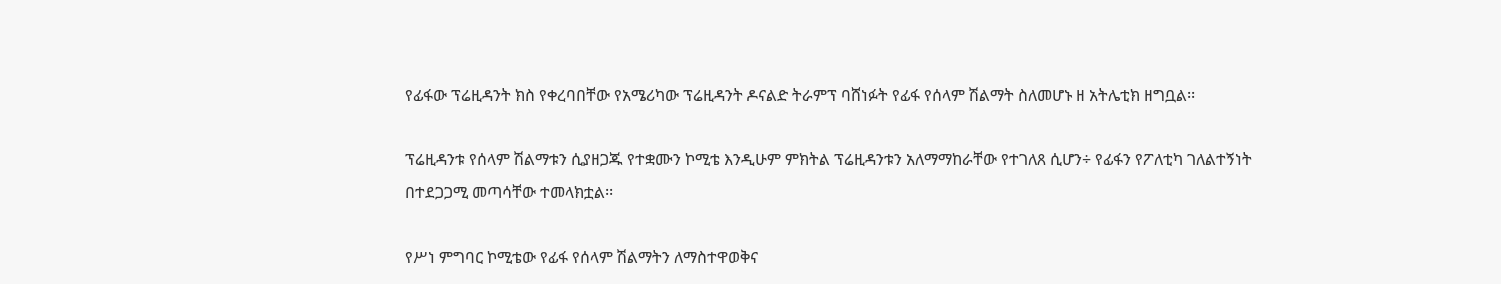የፊፋው ፕሬዚዳንት ክስ የቀረባበቸው የአሜሪካው ፕሬዚዳንት ዶናልድ ትራምፕ ባሸነፉት የፊፋ የሰላም ሽልማት ስለመሆኑ ዘ አትሌቲክ ዘግቧል፡፡

ፕሬዚዳንቱ የሰላም ሽልማቱን ሲያዘጋጁ የተቋሙን ኮሚቴ እንዲሁም ምክትል ፕሬዚዳንቱን አለማማከራቸው የተገለጸ ሲሆን÷ የፊፋን የፖለቲካ ገለልተኝነት በተደጋጋሚ መጣሳቸው ተመላክቷል፡፡

የሥነ ምግባር ኮሚቴው የፊፋ የሰላም ሽልማትን ለማስተዋወቅና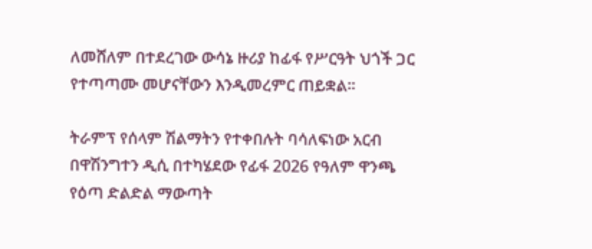ለመሸለም በተደረገው ውሳኔ ዙሪያ ከፊፋ የሥርዓት ህጎች ጋር የተጣጣሙ መሆናቸውን እንዲመረምር ጠይቋል።

ትራምፕ የሰላም ሽልማትን የተቀበሉት ባሳለፍነው አርብ በዋሽንግተን ዲሲ በተካሄደው የፊፋ 2026 የዓለም ዋንጫ የዕጣ ድልድል ማውጣት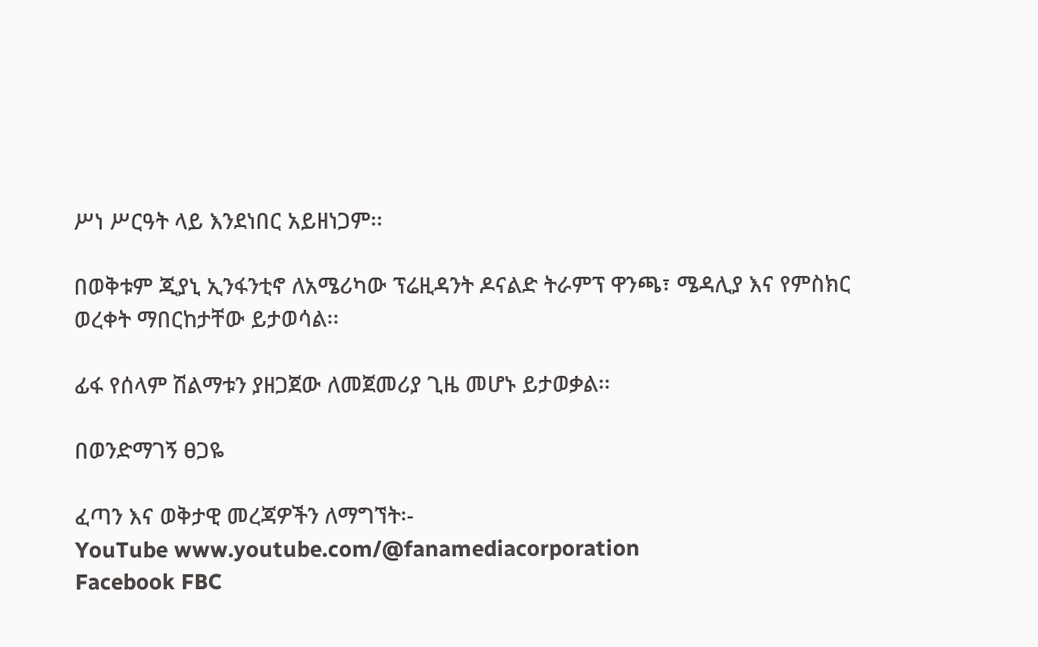ሥነ ሥርዓት ላይ እንደነበር አይዘነጋም፡፡

በወቅቱም ጂያኒ ኢንፋንቲኖ ለአሜሪካው ፕሬዚዳንት ዶናልድ ትራምፕ ዋንጫ፣ ሜዳሊያ እና የምስክር ወረቀት ማበርከታቸው ይታወሳል፡፡

ፊፋ የሰላም ሽልማቱን ያዘጋጀው ለመጀመሪያ ጊዜ መሆኑ ይታወቃል፡፡

በወንድማገኝ ፀጋዬ

ፈጣን እና ወቅታዊ መረጃዎችን ለማግኘት፡-
YouTube www.youtube.com/@fanamediacorporation
Facebook FBC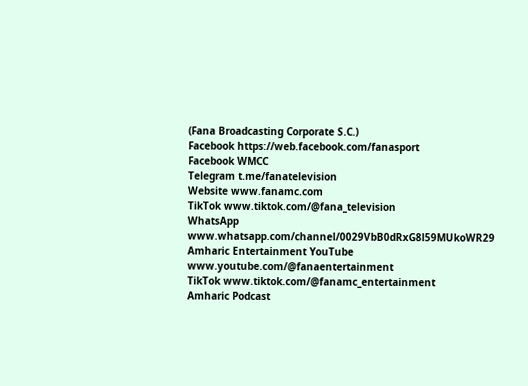(Fana Broadcasting Corporate S.C.)
Facebook https://web.facebook.com/fanasport
Facebook WMCC
Telegram t.me/fanatelevision
Website www.fanamc.com
TikTok www.tiktok.com/@fana_television
WhatsApp www.whatsapp.com/channel/0029VbB0dRxG8l59MUkoWR29
Amharic Entertainment YouTube www.youtube.com/@fanaentertainment
TikTok www.tiktok.com/@fanamc_entertainment
Amharic Podcast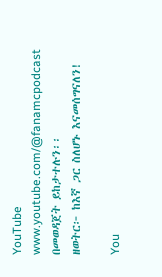YouTube www.youtube.com/@fanamcpodcast በመወዳጀት ይከታተሉን፡፡
ዘወትር፦ ከእኛ ጋር ስለሆኑ እናመሰግናለን!

You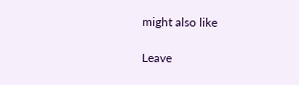might also like

Leave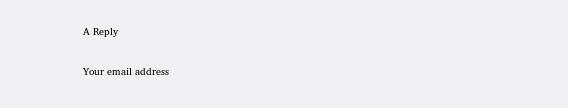A Reply

Your email address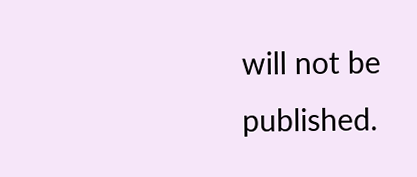will not be published.